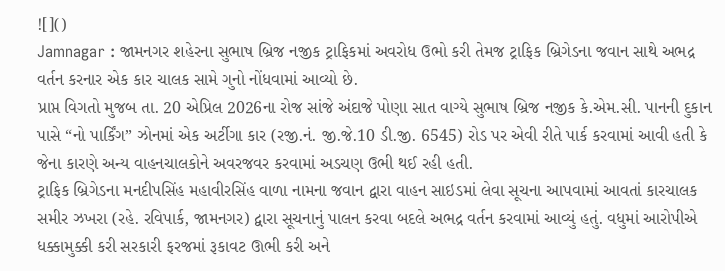![]()
Jamnagar : જામનગર શહેરના સુભાષ બ્રિજ નજીક ટ્રાફિકમાં અવરોધ ઉભો કરી તેમજ ટ્રાફિક બ્રિગેડના જવાન સાથે અભદ્ર વર્તન કરનાર એક કાર ચાલક સામે ગુનો નોંધવામાં આવ્યો છે.
પ્રાપ્ત વિગતો મુજબ તા. 20 એપ્રિલ 2026ના રોજ સાંજે અંદાજે પોણા સાત વાગ્યે સુભાષ બ્રિજ નજીક કે.એમ.સી. પાનની દુકાન પાસે “નો પાર્કિંગ” ઝોનમાં એક અર્ટીગા કાર (રજી.નં. જી.જે.10 ડી.જી. 6545) રોડ પર એવી રીતે પાર્ક કરવામાં આવી હતી કે જેના કારણે અન્ય વાહનચાલકોને અવરજવર કરવામાં અડચણ ઉભી થઈ રહી હતી.
ટ્રાફિક બ્રિગેડના મનદીપસિંહ મહાવીરસિંહ વાળા નામના જવાન દ્વારા વાહન સાઇડમાં લેવા સૂચના આપવામાં આવતાં કારચાલક સમીર ઝખરા (રહે. રવિપાર્ક, જામનગર) દ્વારા સૂચનાનું પાલન કરવા બદલે અભદ્ર વર્તન કરવામાં આવ્યું હતું. વધુમાં આરોપીએ ધક્કામુક્કી કરી સરકારી ફરજમાં રૂકાવટ ઊભી કરી અને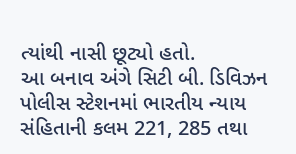ત્યાંથી નાસી છૂટ્યો હતો.
આ બનાવ અંગે સિટી બી. ડિવિઝન પોલીસ સ્ટેશનમાં ભારતીય ન્યાય સંહિતાની કલમ 221, 285 તથા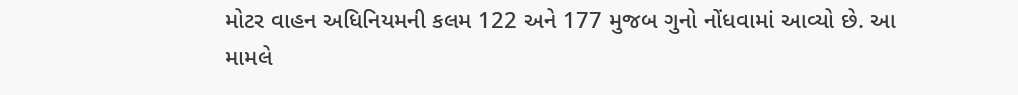મોટર વાહન અધિનિયમની કલમ 122 અને 177 મુજબ ગુનો નોંધવામાં આવ્યો છે. આ મામલે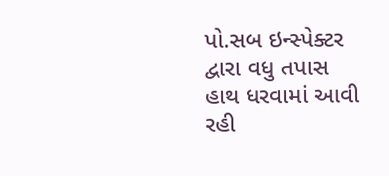પો.સબ ઇન્સ્પેક્ટર દ્વારા વધુ તપાસ હાથ ધરવામાં આવી રહી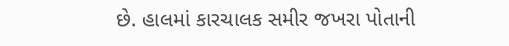છે. હાલમાં કારચાલક સમીર જખરા પોતાની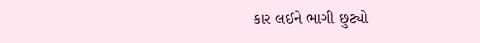કાર લઈને ભાગી છુટ્યો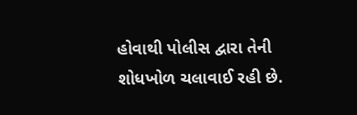હોવાથી પોલીસ દ્વારા તેની શોધખોળ ચલાવાઈ રહી છે.